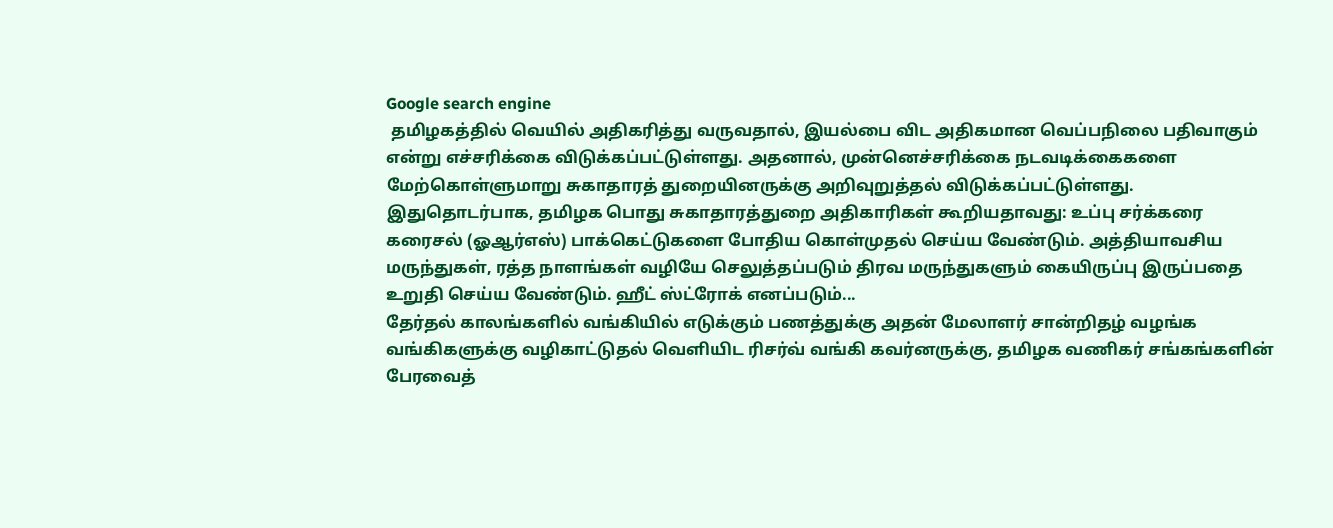Google search engine
 தமிழகத்தில் வெயில் அதிகரித்து வருவதால், இயல்பை விட அதிகமான வெப்பநிலை பதிவாகும் என்று எச்சரிக்கை விடுக்கப்பட்டுள்ளது. அதனால், முன்னெச்சரிக்கை நடவடிக்கைகளை மேற்கொள்ளுமாறு சுகாதாரத் துறையினருக்கு அறிவுறுத்தல் விடுக்கப்பட்டுள்ளது. இதுதொடர்பாக, தமிழக பொது சுகாதாரத்துறை அதிகாரிகள் கூறியதாவது: உப்பு சர்க்கரை கரைசல் (ஓஆர்எஸ்) பாக்கெட்டுகளை போதிய கொள்முதல் செய்ய வேண்டும். அத்தியாவசிய மருந்துகள், ரத்த நாளங்கள் வழியே செலுத்தப்படும் திரவ மருந்துகளும் கையிருப்பு இருப்பதை உறுதி செய்ய வேண்டும். ஹீட் ஸ்ட்ரோக் எனப்படும்...
தேர்தல் காலங்களில் வங்கியில் எடுக்கும் பணத்துக்கு அதன் மேலாளர் சான்றிதழ் வழங்க வங்கிகளுக்கு வழிகாட்டுதல் வெளியிட ரிசர்வ் வங்கி கவர்னருக்கு, தமிழக வணிகர் சங்கங்களின் பேரவைத்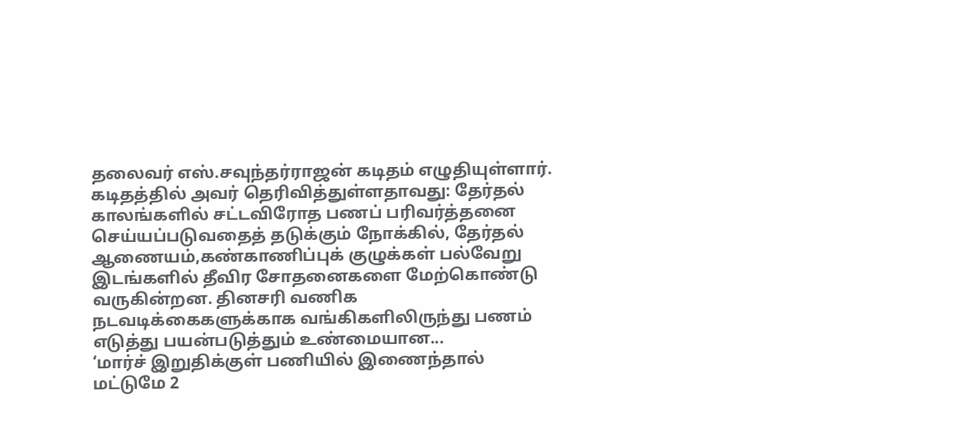தலைவர் எஸ்.சவுந்தர்ராஜன் கடிதம் எழுதியுள்ளார். கடிதத்தில் அவர் தெரிவித்துள்ளதாவது: தேர்தல் காலங்களில் சட்டவிரோத பணப் பரிவர்த்தனை செய்யப்படுவதைத் தடுக்கும் நோக்கில், தேர்தல் ஆணையம்,கண்காணிப்புக் குழுக்கள் பல்வேறு இடங்களில் தீவிர சோதனைகளை மேற்கொண்டு வருகின்றன. தினசரி வணிக நடவடிக்கைகளுக்காக வங்கிகளிலிருந்து பணம் எடுத்து பயன்படுத்தும் உண்மையான...
‘மார்ச் இறுதிக்குள் பணியில் இணைந்தால் மட்டுமே 2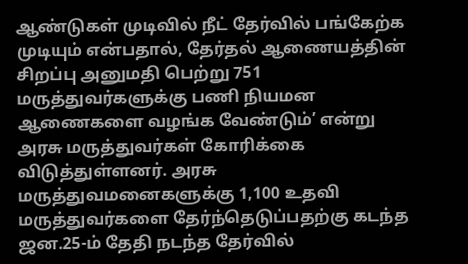ஆண்டுகள் முடிவில் நீட் தேர்வில் பங்கேற்க முடியும் என்பதால், தேர்தல் ஆணையத்தின் சிறப்பு அனுமதி பெற்று 751 மருத்துவர்களுக்கு பணி நியமன ஆணைகளை வழங்க வேண்டும்’ என்று அரசு மருத்துவர்கள் கோரிக்கை விடுத்துள்ளனர். அரசு மருத்துவமனைகளுக்கு 1,100 உதவி மருத்துவர்களை தேர்ந்தெடுப்பதற்கு கடந்த ஜன.25-ம் தேதி நடந்த தேர்வில்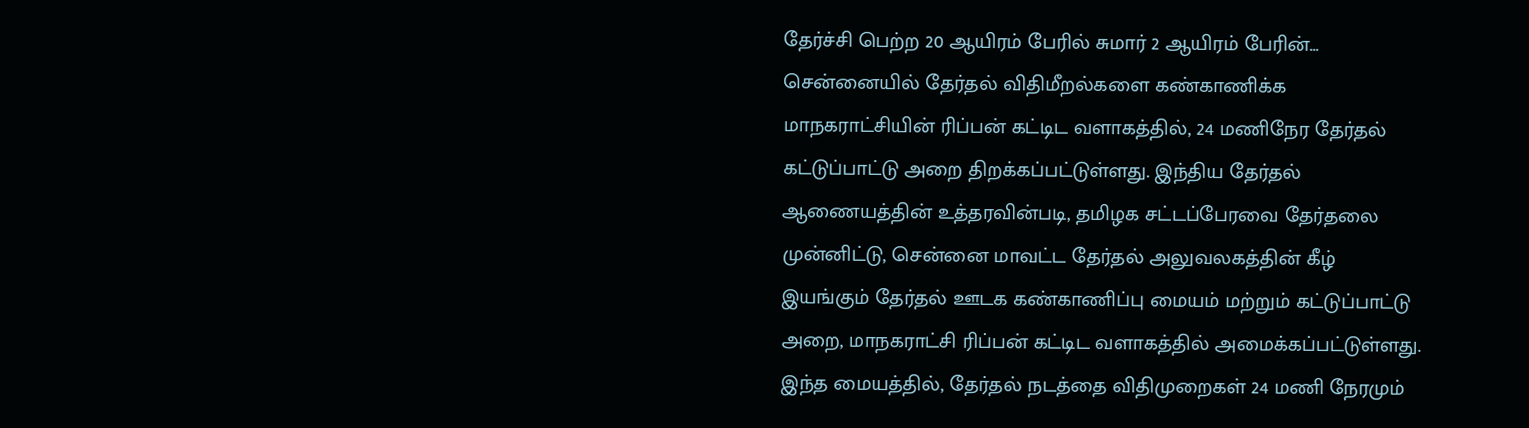தேர்ச்சி பெற்ற 20 ஆயிரம் பேரில் சுமார் 2 ஆயிரம் பேரின்...
சென்னையில் தேர்தல் விதிமீறல்களை கண்காணிக்க மாநகராட்சியின் ரிப்பன் கட்டிட வளாகத்தில், 24 மணிநேர தேர்தல் கட்டுப்பாட்டு அறை திறக்கப்பட்டுள்ளது. இந்திய தேர்தல் ஆணையத்தின் உத்தரவின்படி, தமிழக சட்டப்பேரவை தேர்தலை முன்னிட்டு, சென்னை மாவட்ட தேர்தல் அலுவலகத்தின் கீழ் இயங்கும் தேர்தல் ஊடக கண்காணிப்பு மையம் மற்றும் கட்டுப்பாட்டு அறை, மாநகராட்சி ரிப்பன் கட்டிட வளாகத்தில் அமைக்கப்பட்டுள்ளது. இந்த மையத்தில், தேர்தல் நடத்தை விதிமுறைகள் 24 மணி நேரமும்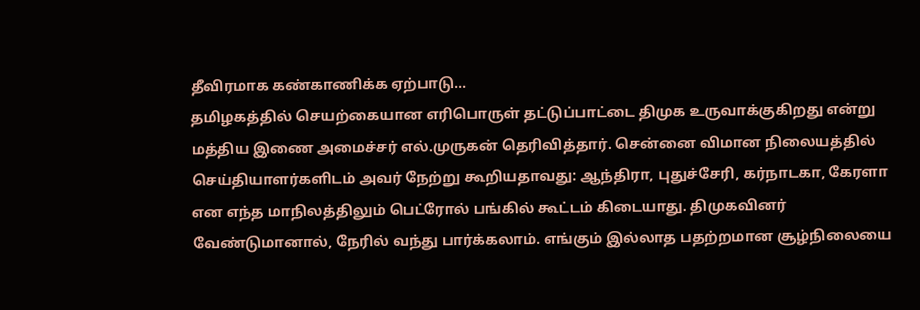தீவிரமாக கண்காணிக்க ஏற்பாடு...
தமிழகத்தில் செயற்கையான எரிபொருள் தட்டுப்பாட்டை திமுக உருவாக்குகிறது என்று மத்திய இணை அமைச்சர் எல்.முருகன் தெரிவித்தார். சென்னை விமான நிலையத்தில் செய்தியாளர்களிடம் அவர் நேற்று கூறியதாவது: ஆந்திரா, புதுச்சேரி, கர்நாடகா, கேரளா என எந்த மாநிலத்திலும் பெட்ரோல் பங்கில் கூட்டம் கிடையாது. திமுகவினர் வேண்டுமானால், நேரில் வந்து பார்க்கலாம். எங்கும் இல்லாத பதற்றமான சூழ்நிலையை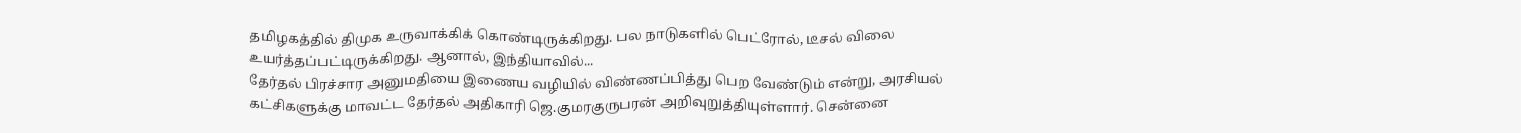தமிழகத்தில் திமுக உருவாக்கிக் கொண்டிருக்கிறது. பல நாடுகளில் பெட்ரோல், டீசல் விலை உயர்த்தப்பட்டிருக்கிறது. ஆனால், இந்தியாவில்...
தேர்தல் பிரச்சார அனுமதியை இணைய வழியில் விண்ணப்பித்து பெற வேண்டும் என்று, அரசியல் கட்சிகளுக்கு மாவட்ட தேர்தல் அதிகாரி ஜெ.குமரகுருபரன் அறிவுறுத்தியுள்ளார். சென்னை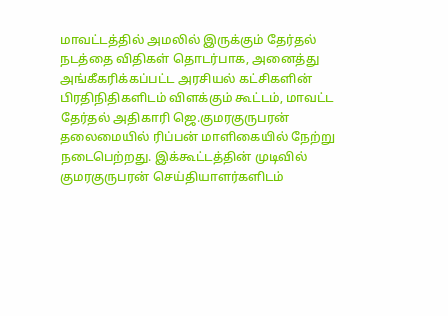மாவட்டத்தில் அமலில் இருக்கும் தேர்தல் நடத்தை விதிகள் தொடர்பாக, அனைத்து அங்கீகரிக்கப்பட்ட அரசியல் கட்சிகளின் பிரதிநிதிகளிடம் விளக்கும் கூட்டம், மாவட்ட தேர்தல் அதிகாரி ஜெ.குமரகுருபரன் தலைமையில் ரிப்பன் மாளிகையில் நேற்று நடைபெற்றது. இக்கூட்டத்தின் முடிவில் குமரகுருபரன் செய்தியாளர்களிடம்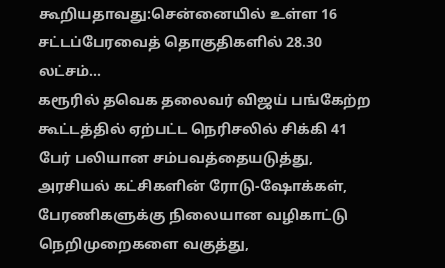கூறியதாவது:சென்னையில் உள்ள 16 சட்டப்பேரவைத் தொகுதிகளில் 28.30 லட்சம்...
கரூரில் தவெக தலைவர் விஜய் பங்கேற்ற கூட்டத்தில் ஏற்பட்ட நெரிசலில் சிக்கி 41 பேர் பலியான சம்பவத்தையடுத்து, அரசியல் கட்சிகளின் ரோடு-ஷோக்கள், பேரணிகளுக்கு நிலையான வழிகாட்டு நெறிமுறைகளை வகுத்து,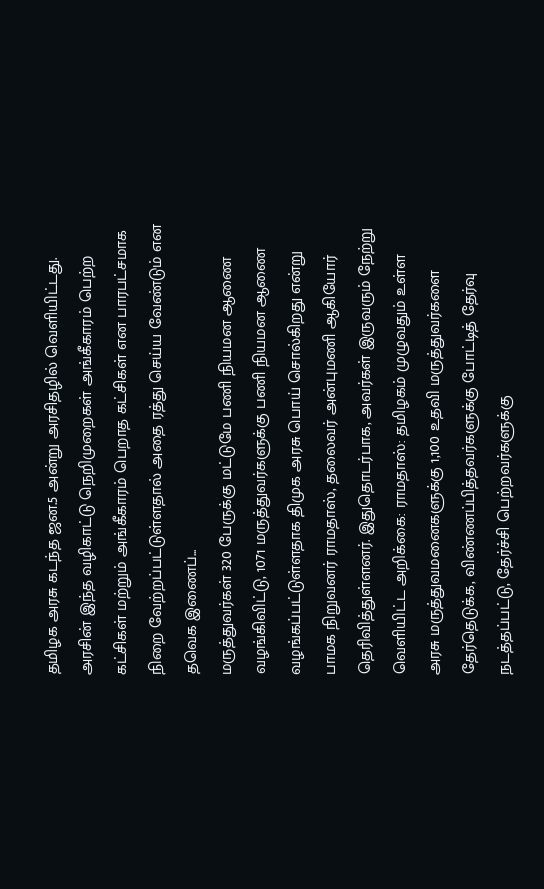தமிழக அரசு கடந்த ஜன.5 அன்று அரசிதழில் வெளியிட்டது. அரசின் இந்த வழிகாட்டு நெறிமுறைகள் அங்கீகாரம் பெற்ற கட்சிகள் மற்றும் அங்கீகாரம் பெறாத கட்சிகள் என பாரபட்சமாக நிறை வேற்றப்பட்டுள்ளதால் அதை ரத்து செய்ய வேண்டும் என தவெக இணைப்...
மருத்துவர்கள் 320 பேருக்கு மட்டுமே பணி நியமன ஆணை வழங்கிவிட்டு, 1071 மருத்துவர்களுக்கு பணி நியமன ஆணை வழங்கப்பட்டுள்ளதாக திமுக அரசு பொய் சொல்கிறது என்று பாமக நிறுவனர் ராமதாஸ், தலைவர் அன்புமணி ஆகியோர் தெரிவித்துள்ளனர். இதுதொடர்பாக, அவர்கள் இருவரும் நேற்று வெளியிட்ட அறிக்கை: ராமதாஸ்: தமிழகம் முழுவதும் உள்ள அரசு மருத்துவமனைகளுக்கு 1,100 உதவி மருத்துவர்களை தேர்தெடுக்க, விண்ணப்பித்தவர்களுக்கு போட்டித் தேர்வு நடத்தப்பட்டு, தேர்ச்சி பெற்றவர்களுக்கு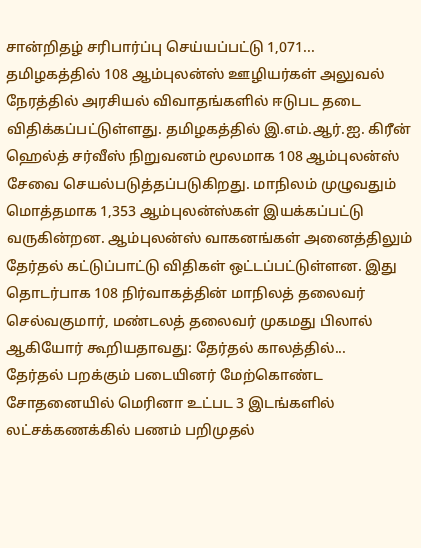சான்றிதழ் சரிபார்ப்பு செய்யப்பட்டு 1,071...
தமிழகத்தில் 108 ஆம்புலன்ஸ் ஊழியர்கள் அலுவல் நேரத்தில் அரசியல் விவாதங்களில் ஈடுபட தடை விதிக்கப்பட்டுள்ளது. தமிழகத்தில் இ.எம்.ஆர்.ஐ. கிரீன் ஹெல்த் சர்வீஸ் நிறுவனம் மூலமாக 108 ஆம்புலன்ஸ் சேவை செயல்படுத்தப்படுகிறது. மாநிலம் முழுவதும் மொத்தமாக 1,353 ஆம்புலன்ஸ்கள் இயக்கப்பட்டு வருகின்றன. ஆம்புலன்ஸ் வாகனங்கள் அனைத்திலும் தேர்தல் கட்டுப்பாட்டு விதிகள் ஒட்டப்பட்டுள்ளன. இது தொடர்பாக 108 நிர்வாகத்தின் மாநிலத் தலைவர் செல்வகுமார், மண்டலத் தலைவர் முகமது பிலால் ஆகியோர் கூறியதாவது: தேர்தல் காலத்தில்...
தேர்தல் பறக்கும் படையினர் மேற்கொண்ட சோதனையில் மெரினா உட்பட 3 இடங்களில் லட்சக்கணக்கில் பணம் பறிமுதல்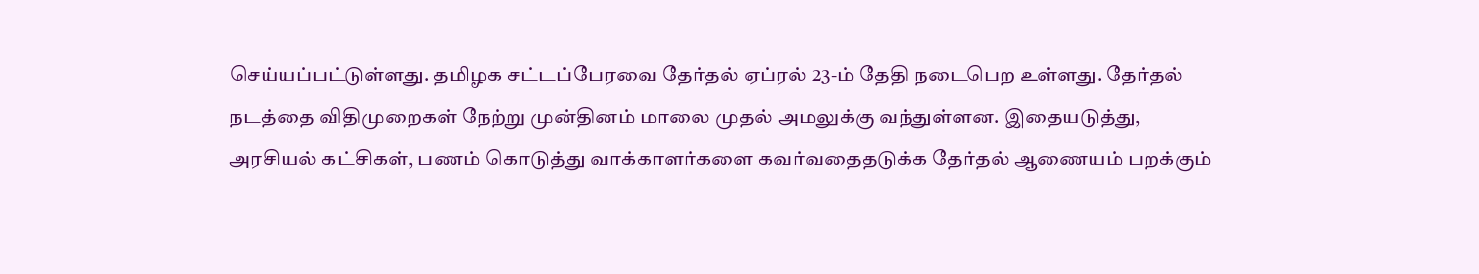செய்யப்பட்டுள்ளது. தமிழக சட்டப்பேரவை தேர்தல் ஏப்ரல் 23-ம் தேதி நடைபெற உள்ளது. தேர்தல் நடத்தை விதிமுறைகள் நேற்று முன்தினம் மாலை முதல் அமலுக்கு வந்துள்ளன. இதையடுத்து, அரசியல் கட்சிகள், பணம் கொடுத்து வாக்காளர்களை கவர்வதைதடுக்க தேர்தல் ஆணையம் பறக்கும்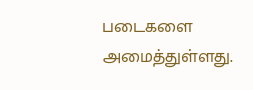படைகளை அமைத்துள்ளது.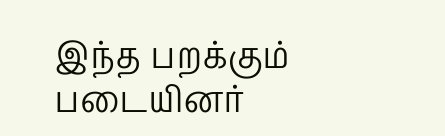இந்த பறக்கும் படையினர்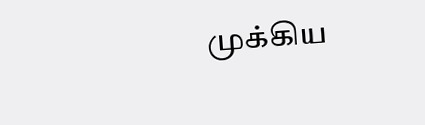முக்கிய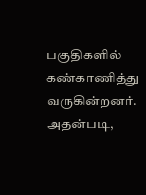பகுதிகளில் கண்காணித்து வருகின்றனர். அதன்படி,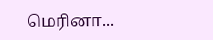மெரினா...